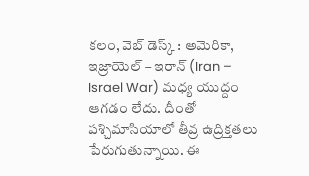కలం, వెబ్ డెస్క్ : అమెరికా, ఇజ్రాయెల్ – ఇరాన్ (Iran – Israel War) మధ్య యుద్దం ఆగడం లేదు. దీంతో పశ్చిమాసియాలో తీవ్ర ఉద్రిక్తతలు పేరుగుతున్నాయి. ఈ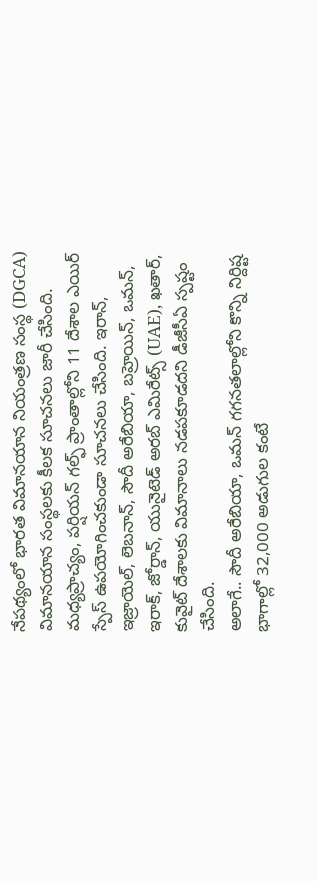నేపథ్యంలో భారత విమానయాన నియంత్రణ సంస్థ (DGCA) విమానయాన సంస్థలకు కీలక సూచనలు జారీ చేసింది. మధ్యప్రాచ్యం, పర్షియన్ గల్ఫ్ ప్రాంతాల్లోని 11 దేశాల ఎయిర్ స్పేస్ ఉపయోగించకుండా సూచనలు చేసింది. ఇరాన్, ఇజ్రాయెల్, లెబనాన్, సౌదీ అరేబియా, బహ్రెయిన్, ఒమన్, ఇరాక్, జోర్డాన్, యునైటెడ్ అరబ్ ఎమిరేట్స్ (UAE), ఖతార్, కువైట్ దేశాలకు విమానాలు నడపకూడదని డీజీసీఏ స్పష్టం చేసింది.
అలాగే.. సౌదీ అరేబియా, ఒమన్ గగనతలాల్లోని కొన్ని నిర్దిష్ట భాగాల్లో 32,000 అడుగుల కంటే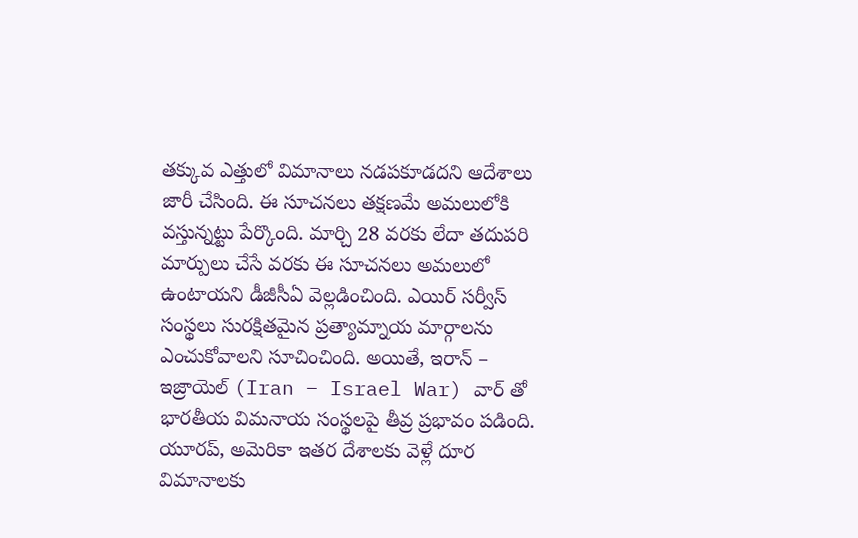తక్కువ ఎత్తులో విమానాలు నడపకూడదని ఆదేశాలు జారీ చేసింది. ఈ సూచనలు తక్షణమే అమలులోకి వస్తున్నట్టు పేర్కొంది. మార్చి 28 వరకు లేదా తదుపరి మార్పులు చేసే వరకు ఈ సూచనలు అమలులో ఉంటాయని డీజీసీఏ వెల్లడించింది. ఎయిర్ సర్వీస్ సంస్థలు సురక్షితమైన ప్రత్యామ్నాయ మార్గాలను ఎంచుకోవాలని సూచించింది. అయితే, ఇరాన్ – ఇజ్రాయెల్ (Iran – Israel War) వార్ తో భారతీయ విమనాయ సంస్థలపై తీవ్ర ప్రభావం పడింది. యూరప్, అమెరికా ఇతర దేశాలకు వెళ్లే దూర విమానాలకు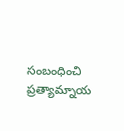సంబంధించి ప్రత్యామ్నాయ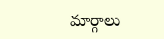మార్గాలు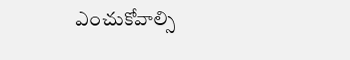ఎంచుకోవాల్సి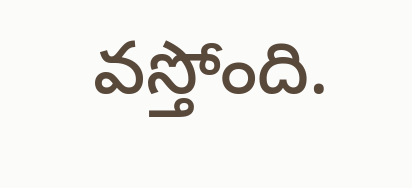వస్తోంది.